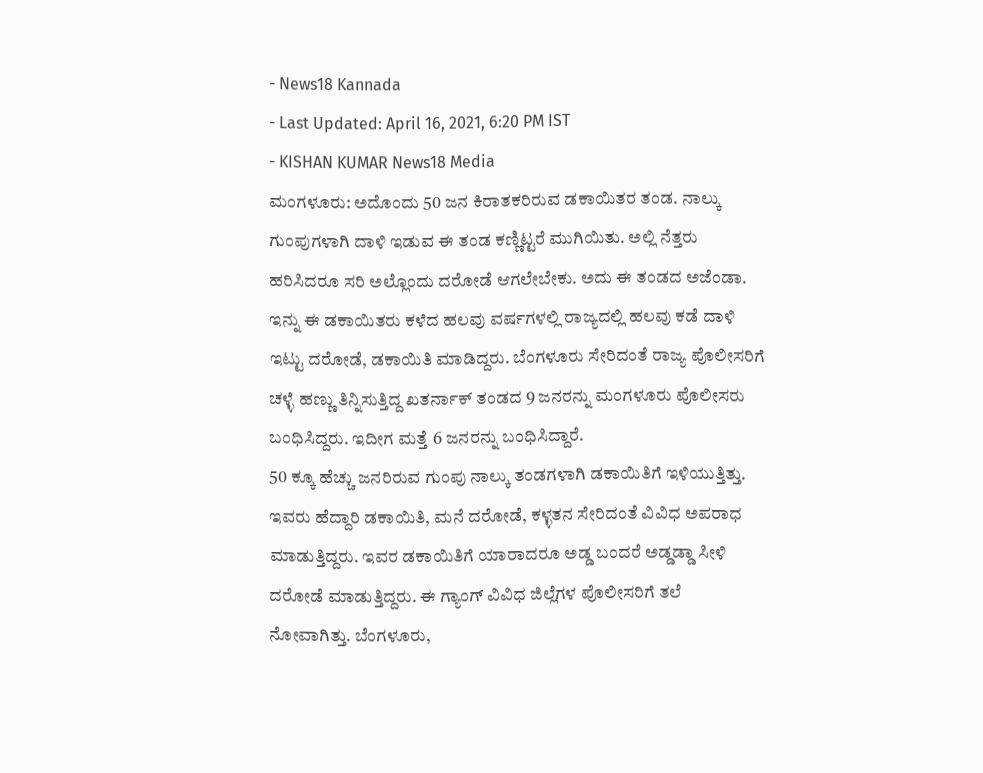- News18 Kannada
- Last Updated: April 16, 2021, 6:20 PM IST
- KISHAN KUMAR News18 Media
ಮಂಗಳೂರು: ಅದೊಂದು 50 ಜನ ಕಿರಾತಕರಿರುವ ಡಕಾಯಿತರ ತಂಡ. ನಾಲ್ಕು ಗುಂಪುಗಳಾಗಿ ದಾಳಿ ಇಡುವ ಈ ತಂಡ ಕಣ್ಣಿಟ್ಟರೆ ಮುಗಿಯಿತು. ಅಲ್ಲಿ ನೆತ್ತರು ಹರಿಸಿದರೂ ಸರಿ ಅಲ್ಲೊಂದು ದರೋಡೆ ಆಗಲೇಬೇಕು. ಅದು ಈ ತಂಡದ ಅಜೆಂಡಾ. ಇನ್ನು ಈ ಡಕಾಯಿತರು ಕಳೆದ ಹಲವು ವರ್ಷಗಳಲ್ಲಿ ರಾಜ್ಯದಲ್ಲಿ ಹಲವು ಕಡೆ ದಾಳಿ ಇಟ್ಟು ದರೋಡೆ, ಡಕಾಯಿತಿ ಮಾಡಿದ್ದರು. ಬೆಂಗಳೂರು ಸೇರಿದಂತೆ ರಾಜ್ಯ ಪೊಲೀಸರಿಗೆ ಚಳ್ಳೆ ಹಣ್ಣು ತಿನ್ನಿಸುತ್ತಿದ್ದ ಖತರ್ನಾಕ್ ತಂಡದ 9 ಜನರನ್ನು ಮಂಗಳೂರು ಪೊಲೀಸರು ಬಂಧಿಸಿದ್ದರು. ಇದೀಗ ಮತ್ತೆ 6 ಜನರನ್ನು ಬಂಧಿಸಿದ್ದಾರೆ.
50 ಕ್ಕೂ ಹೆಚ್ಚು ಜನರಿರುವ ಗುಂಪು ನಾಲ್ಕು ತಂಡಗಳಾಗಿ ಡಕಾಯಿತಿಗೆ ಇಳಿಯುತ್ತಿತ್ತು. ಇವರು ಹೆದ್ದಾರಿ ಡಕಾಯಿತಿ, ಮನೆ ದರೋಡೆ, ಕಳ್ಳತನ ಸೇರಿದಂತೆ ವಿವಿಧ ಅಪರಾಧ ಮಾಡುತ್ತಿದ್ದರು. ಇವರ ಡಕಾಯಿತಿಗೆ ಯಾರಾದರೂ ಅಡ್ಡ ಬಂದರೆ ಅಡ್ಡಡ್ಡಾ ಸೀಳಿ ದರೋಡೆ ಮಾಡುತ್ತಿದ್ದರು. ಈ ಗ್ಯಾಂಗ್ ವಿವಿಧ ಜಿಲ್ಲೆಗಳ ಪೊಲೀಸರಿಗೆ ತಲೆ ನೋವಾಗಿತ್ತು. ಬೆಂಗಳೂರು,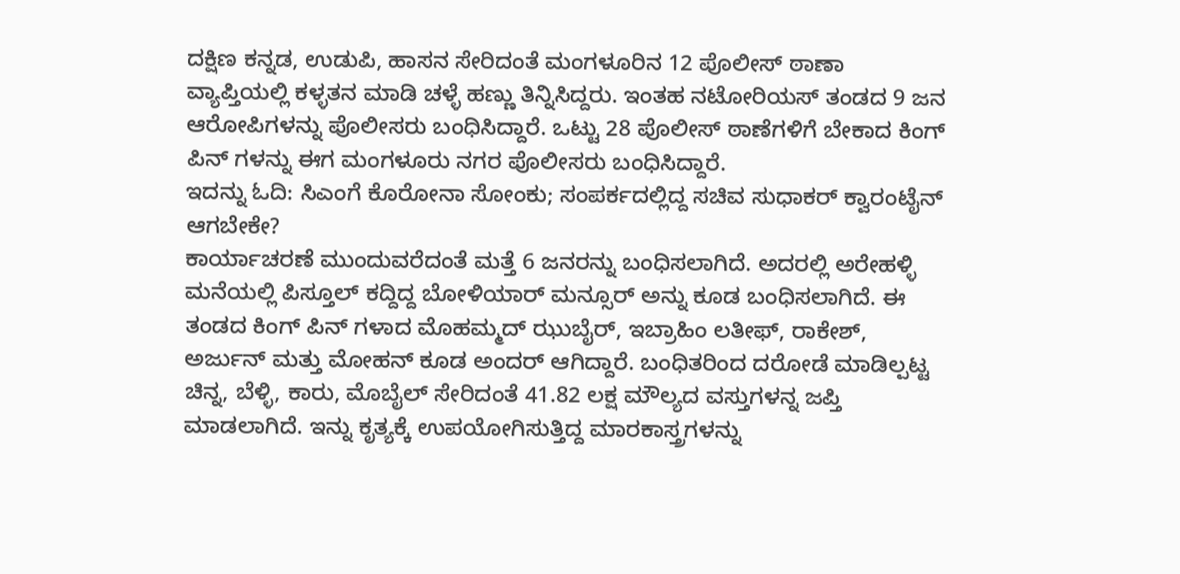ದಕ್ಷಿಣ ಕನ್ನಡ, ಉಡುಪಿ, ಹಾಸನ ಸೇರಿದಂತೆ ಮಂಗಳೂರಿನ 12 ಪೊಲೀಸ್ ಠಾಣಾ ವ್ಯಾಪ್ತಿಯಲ್ಲಿ ಕಳ್ಳತನ ಮಾಡಿ ಚಳ್ಳೆ ಹಣ್ಣು ತಿನ್ನಿಸಿದ್ದರು. ಇಂತಹ ನಟೋರಿಯಸ್ ತಂಡದ 9 ಜನ ಆರೋಪಿಗಳನ್ನು ಪೊಲೀಸರು ಬಂಧಿಸಿದ್ದಾರೆ. ಒಟ್ಟು 28 ಪೊಲೀಸ್ ಠಾಣೆಗಳಿಗೆ ಬೇಕಾದ ಕಿಂಗ್ ಪಿನ್ ಗಳನ್ನು ಈಗ ಮಂಗಳೂರು ನಗರ ಪೊಲೀಸರು ಬಂಧಿಸಿದ್ದಾರೆ.
ಇದನ್ನು ಓದಿ: ಸಿಎಂಗೆ ಕೊರೋನಾ ಸೋಂಕು; ಸಂಪರ್ಕದಲ್ಲಿದ್ದ ಸಚಿವ ಸುಧಾಕರ್ ಕ್ವಾರಂಟೈನ್ ಆಗಬೇಕೇ?
ಕಾರ್ಯಾಚರಣೆ ಮುಂದುವರೆದಂತೆ ಮತ್ತೆ 6 ಜನರನ್ನು ಬಂಧಿಸಲಾಗಿದೆ. ಅದರಲ್ಲಿ ಅರೇಹಳ್ಳಿ ಮನೆಯಲ್ಲಿ ಪಿಸ್ತೂಲ್ ಕದ್ದಿದ್ದ ಬೋಳಿಯಾರ್ ಮನ್ಸೂರ್ ಅನ್ನು ಕೂಡ ಬಂಧಿಸಲಾಗಿದೆ. ಈ ತಂಡದ ಕಿಂಗ್ ಪಿನ್ ಗಳಾದ ಮೊಹಮ್ಮದ್ ಝುಬೈರ್, ಇಬ್ರಾಹಿಂ ಲತೀಫ್, ರಾಕೇಶ್, ಅರ್ಜುನ್ ಮತ್ತು ಮೋಹನ್ ಕೂಡ ಅಂದರ್ ಆಗಿದ್ದಾರೆ. ಬಂಧಿತರಿಂದ ದರೋಡೆ ಮಾಡಿಲ್ಪಟ್ಟ ಚಿನ್ನ, ಬೆಳ್ಳಿ, ಕಾರು, ಮೊಬೈಲ್ ಸೇರಿದಂತೆ 41.82 ಲಕ್ಷ ಮೌಲ್ಯದ ವಸ್ತುಗಳನ್ನ ಜಪ್ತಿ ಮಾಡಲಾಗಿದೆ. ಇನ್ನು ಕೃತ್ಯಕ್ಕೆ ಉಪಯೋಗಿಸುತ್ತಿದ್ದ ಮಾರಕಾಸ್ತ್ರಗಳನ್ನು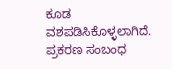ಕೂಡ ವಶಪಡಿಸಿಕೊಳ್ಳಲಾಗಿದೆ.
ಪ್ರಕರಣ ಸಂಬಂಧ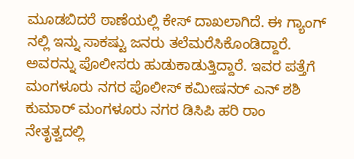ಮೂಡಬಿದರೆ ಠಾಣೆಯಲ್ಲಿ ಕೇಸ್ ದಾಖಲಾಗಿದೆ. ಈ ಗ್ಯಾಂಗ್ ನಲ್ಲಿ ಇನ್ನು ಸಾಕಷ್ಟು ಜನರು ತಲೆಮರೆಸಿಕೊಂಡಿದ್ದಾರೆ. ಅವರನ್ನು ಪೊಲೀಸರು ಹುಡುಕಾಡುತ್ತಿದ್ದಾರೆ. ಇವರ ಪತ್ತೆಗೆ ಮಂಗಳೂರು ನಗರ ಪೊಲೀಸ್ ಕಮೀಷನರ್ ಎನ್ ಶಶಿ ಕುಮಾರ್ ಮಂಗಳೂರು ನಗರ ಡಿಸಿಪಿ ಹರಿ ರಾಂ ನೇತೃತ್ವದಲ್ಲಿ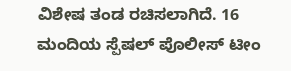ವಿಶೇಷ ತಂಡ ರಚಿಸಲಾಗಿದೆ. 16 ಮಂದಿಯ ಸ್ಪೆಷಲ್ ಪೊಲೀಸ್ ಟೀಂ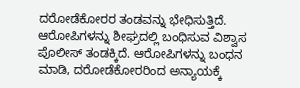ದರೋಡೆಕೋರರ ತಂಡವನ್ನು ಭೇಧಿಸುತ್ತಿದೆ. ಆರೋಪಿಗಳನ್ನು ಶೀಘ್ರದಲ್ಲಿ ಬಂಧಿಸುವ ವಿಶ್ವಾಸ ಪೊಲೀಸ್ ತಂಡಕ್ಕಿದೆ. ಆರೋಪಿಗಳನ್ನು ಬಂಧನ ಮಾಡಿ, ದರೋಡೆಕೋರರಿಂದ ಅನ್ಯಾಯಕ್ಕೆ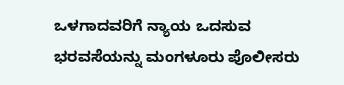ಒಳಗಾದವರಿಗೆ ನ್ಯಾಯ ಒದಸುವ ಭರವಸೆಯನ್ನು ಮಂಗಳೂರು ಪೊಲೀಸರು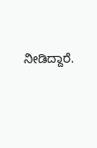ನೀಡಿದ್ದಾರೆ.